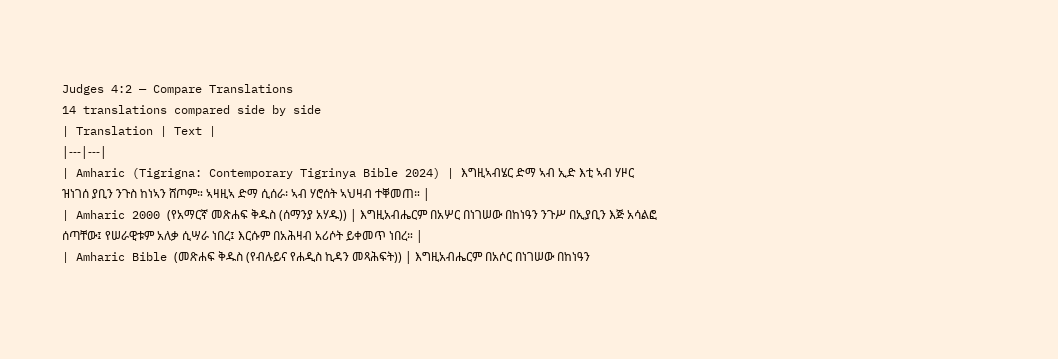Judges 4:2 — Compare Translations
14 translations compared side by side
| Translation | Text |
|---|---|
| Amharic (Tigrigna: Contemporary Tigrinya Bible 2024) | እግዚኣብሄር ድማ ኣብ ኢድ እቲ ኣብ ሃዞር ዝነገሰ ያቢን ንጉስ ከነኣን ሸጦም። ኣዛዚኣ ድማ ሲሰራ፡ ኣብ ሃሮሰት ኣህዛብ ተቐመጠ። |
| Amharic 2000 (የአማርኛ መጽሐፍ ቅዱስ (ሰማንያ አሃዱ)) | እግዚአብሔርም በአሦር በነገሠው በከነዓን ንጉሥ በኢያቢን እጅ አሳልፎ ሰጣቸው፤ የሠራዊቱም አለቃ ሲሣራ ነበረ፤ እርሱም በአሕዛብ አሪሶት ይቀመጥ ነበረ። |
| Amharic Bible (መጽሐፍ ቅዱስ (የብሉይና የሐዲስ ኪዳን መጻሕፍት)) | እግዚአብሔርም በአሶር በነገሠው በከነዓን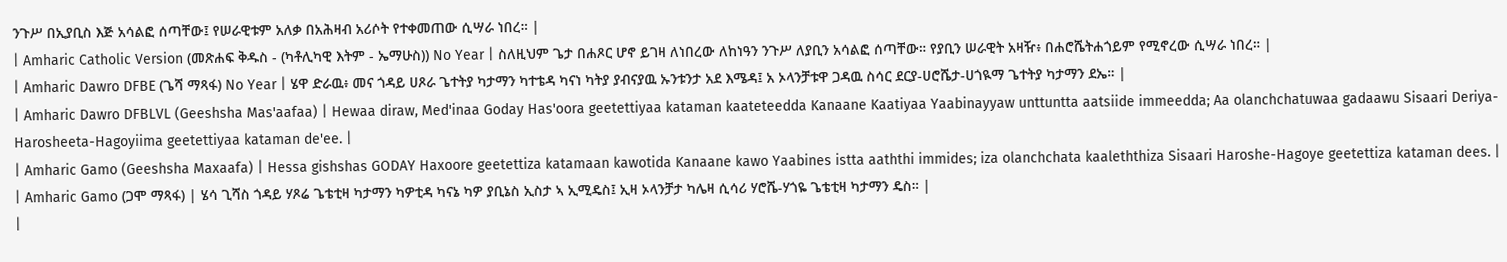ንጉሥ በኢያቢስ እጅ አሳልፎ ሰጣቸው፤ የሠራዊቱም አለቃ በአሕዛብ አሪሶት የተቀመጠው ሲሣራ ነበረ። |
| Amharic Catholic Version (መጽሐፍ ቅዱስ - (ካቶሊካዊ እትም - ኤማሁስ)) No Year | ስለዚህም ጌታ በሐጾር ሆኖ ይገዛ ለነበረው ለከነዓን ንጉሥ ለያቢን አሳልፎ ሰጣቸው። የያቢን ሠራዊት አዛዥ፥ በሐሮሼትሐጎይም የሚኖረው ሲሣራ ነበረ። |
| Amharic Dawro DFBE (ጌሻ ማጻፋ) No Year | ሄዋ ድራዉ፥ መና ጎዳይ ሀጾራ ጌተትያ ካታማን ካተቴዳ ካናነ ካትያ ያብናያዉ ኡንቱንታ አደ እሜዳ፤ አ ኦላንቻቱዋ ጋዳዉ ስሳር ደርያ-ሀሮሼታ-ሀጎዪማ ጌተትያ ካታማን ደኤ። |
| Amharic Dawro DFBLVL (Geeshsha Mas'aafaa) | Hewaa diraw, Med'inaa Goday Has'oora geetettiyaa kataman kaateteedda Kanaane Kaatiyaa Yaabinayyaw unttuntta aatsiide immeedda; Aa olanchchatuwaa gadaawu Sisaari Deriya-Harosheeta-Hagoyiima geetettiyaa kataman de'ee. |
| Amharic Gamo (Geeshsha Maxaafa) | Hessa gishshas GODAY Haxoore geetettiza katamaan kawotida Kanaane kawo Yaabines istta aaththi immides; iza olanchchata kaaleththiza Sisaari Haroshe-Hagoye geetettiza kataman dees. |
| Amharic Gamo (ጋሞ ማጻፋ) | ሄሳ ጊሻስ ጎዳይ ሃጾሬ ጌቴቲዛ ካታማን ካዎቲዳ ካናኔ ካዎ ያቢኔስ ኢስታ ኣ ኢሚዴስ፤ ኢዛ ኦላንቻታ ካሌዛ ሲሳሪ ሃሮሼ-ሃጎዬ ጌቴቲዛ ካታማን ዴስ። |
|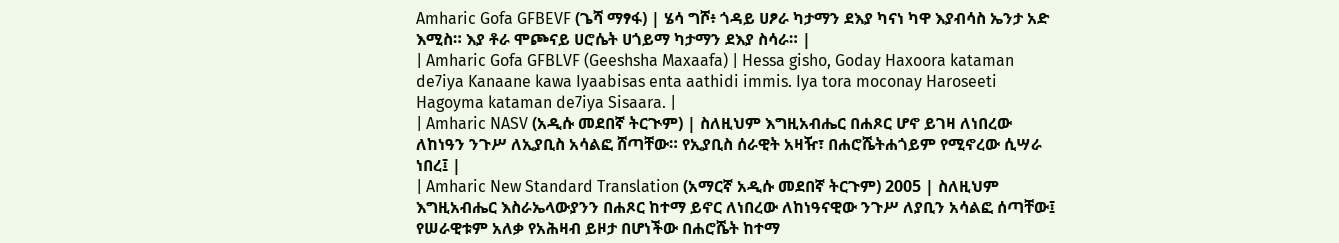Amharic Gofa GFBEVF (ጌሻ ማፃፋ) | ሄሳ ግሾ፥ ጎዳይ ሀፆራ ካታማን ደእያ ካናነ ካዋ እያብሳስ ኤንታ አድ እሚስ። እያ ቶራ ሞጮናይ ሀሮሴት ሀጎይማ ካታማን ደእያ ስሳራ። |
| Amharic Gofa GFBLVF (Geeshsha Maxaafa) | Hessa gisho, Goday Haxoora kataman de7iya Kanaane kawa Iyaabisas enta aathidi immis. Iya tora moconay Haroseeti Hagoyma kataman de7iya Sisaara. |
| Amharic NASV (አዲሱ መደበኛ ትርጒም) | ስለዚህም እግዚአብሔር በሐጾር ሆኖ ይገዛ ለነበረው ለከነዓን ንጉሥ ለኢያቢስ አሳልፎ ሸጣቸው። የኢያቢስ ሰራዊት አዛዥ፣ በሐሮሼትሐጎይም የሚኖረው ሲሣራ ነበረ፤ |
| Amharic New Standard Translation (አማርኛ አዲሱ መደበኛ ትርጉም) 2005 | ስለዚህም እግዚአብሔር እስራኤላውያንን በሐጾር ከተማ ይኖር ለነበረው ለከነዓናዊው ንጉሥ ለያቢን አሳልፎ ሰጣቸው፤ የሠራዊቱም አለቃ የአሕዛብ ይዞታ በሆነችው በሐሮሼት ከተማ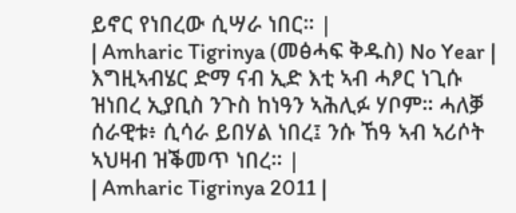ይኖር የነበረው ሲሣራ ነበር። |
| Amharic Tigrinya (መፅሓፍ ቅዱስ) No Year | እግዚኣብሄር ድማ ናብ ኢድ እቲ ኣብ ሓፆር ነጊሱ ዝነበረ ኢያቢስ ንጉስ ከነዓን ኣሕሊፉ ሃቦም። ሓለቓ ሰራዊቱ፥ ሲሳራ ይበሃል ነበረ፤ ንሱ ኸዓ ኣብ ኣሪሶት ኣህዛብ ዝቕመጥ ነበረ። |
| Amharic Tigrinya 2011 |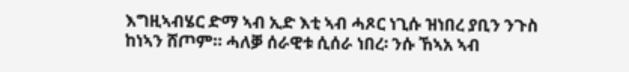እግዚኣብሄር ድማ ኣብ ኢድ እቲ ኣብ ሓጾር ነጊሱ ዝነበረ ያቢን ንጉስ ከነኣን ሸጦም። ሓለቓ ሰራዊቱ ሲሰራ ነበረ፡ ንሱ ኸኣአ ኣብ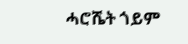ሓሮሼት ጎይም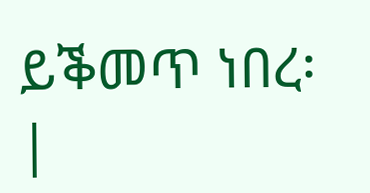ይቕመጥ ነበረ፡ |